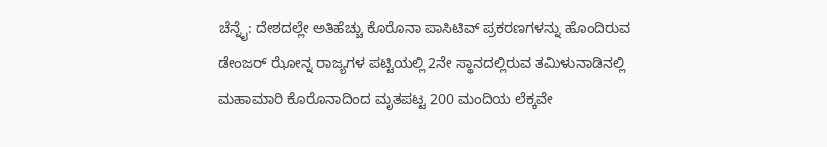ಚೆನ್ನೈ: ದೇಶದಲ್ಲೇ ಅತಿಹೆಚ್ಚು ಕೊರೊನಾ ಪಾಸಿಟಿವ್ ಪ್ರಕರಣಗಳನ್ನು ಹೊಂದಿರುವ ಡೇಂಜರ್ ಝೋನ್ನ ರಾಜ್ಯಗಳ ಪಟ್ಟಿಯಲ್ಲಿ 2ನೇ ಸ್ಥಾನದಲ್ಲಿರುವ ತಮಿಳುನಾಡಿನಲ್ಲಿ ಮಹಾಮಾರಿ ಕೊರೊನಾದಿಂದ ಮೃತಪಟ್ಟ 200 ಮಂದಿಯ ಲೆಕ್ಕವೇ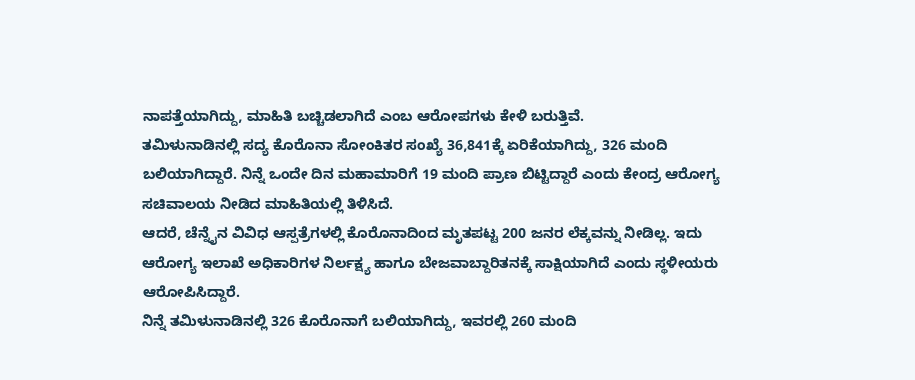ನಾಪತ್ತೆಯಾಗಿದ್ದು, ಮಾಹಿತಿ ಬಚ್ಚಿಡಲಾಗಿದೆ ಎಂಬ ಆರೋಪಗಳು ಕೇಳಿ ಬರುತ್ತಿವೆ.
ತಮಿಳುನಾಡಿನಲ್ಲಿ ಸದ್ಯ ಕೊರೊನಾ ಸೋಂಕಿತರ ಸಂಖ್ಯೆ 36,841ಕ್ಕೆ ಏರಿಕೆಯಾಗಿದ್ದು, 326 ಮಂದಿ ಬಲಿಯಾಗಿದ್ದಾರೆ. ನಿನ್ನೆ ಒಂದೇ ದಿನ ಮಹಾಮಾರಿಗೆ 19 ಮಂದಿ ಪ್ರಾಣ ಬಿಟ್ಟಿದ್ದಾರೆ ಎಂದು ಕೇಂದ್ರ ಆರೋಗ್ಯ ಸಚಿವಾಲಯ ನೀಡಿದ ಮಾಹಿತಿಯಲ್ಲಿ ತಿಳಿಸಿದೆ.
ಆದರೆ, ಚೆನ್ನೈನ ವಿವಿಧ ಆಸ್ಪತ್ರೆಗಳಲ್ಲಿ ಕೊರೊನಾದಿಂದ ಮೃತಪಟ್ಟ 200 ಜನರ ಲೆಕ್ಕವನ್ನು ನೀಡಿಲ್ಲ. ಇದು ಆರೋಗ್ಯ ಇಲಾಖೆ ಅಧಿಕಾರಿಗಳ ನಿರ್ಲಕ್ಷ್ಯ ಹಾಗೂ ಬೇಜವಾಬ್ದಾರಿತನಕ್ಕೆ ಸಾಕ್ಷಿಯಾಗಿದೆ ಎಂದು ಸ್ಥಳೀಯರು ಆರೋಪಿಸಿದ್ದಾರೆ.
ನಿನ್ನೆ ತಮಿಳುನಾಡಿನಲ್ಲಿ 326 ಕೊರೊನಾಗೆ ಬಲಿಯಾಗಿದ್ದು, ಇವರಲ್ಲಿ 260 ಮಂದಿ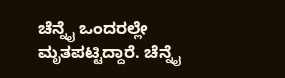ಚೆನ್ನೈ ಒಂದರಲ್ಲೇ ಮೃತಪಟ್ಟಿದ್ದಾರೆ. ಚೆನ್ನೈ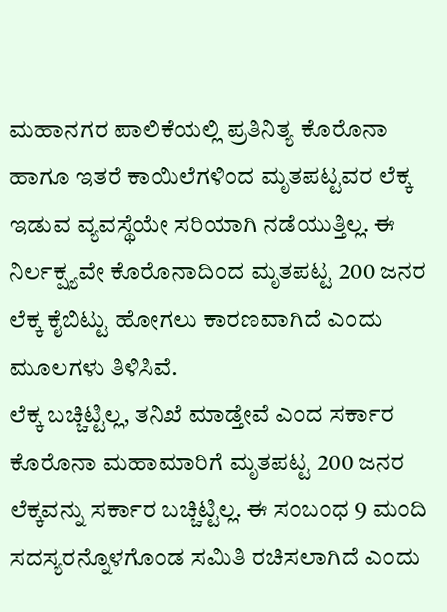ಮಹಾನಗರ ಪಾಲಿಕೆಯಲ್ಲಿ ಪ್ರತಿನಿತ್ಯ ಕೊರೊನಾ ಹಾಗೂ ಇತರೆ ಕಾಯಿಲೆಗಳಿಂದ ಮೃತಪಟ್ಟವರ ಲೆಕ್ಕ ಇಡುವ ವ್ಯವಸ್ಥೆಯೇ ಸರಿಯಾಗಿ ನಡೆಯುತ್ತಿಲ್ಲ. ಈ ನಿರ್ಲಕ್ಷ್ಯವೇ ಕೊರೊನಾದಿಂದ ಮೃತಪಟ್ಟ 200 ಜನರ ಲೆಕ್ಕ ಕೈಬಿಟ್ಟು ಹೋಗಲು ಕಾರಣವಾಗಿದೆ ಎಂದು ಮೂಲಗಳು ತಿಳಿಸಿವೆ.
ಲೆಕ್ಕ ಬಚ್ಚಿಟ್ಟಿಲ್ಲ, ತನಿಖೆ ಮಾಡ್ತೇವೆ ಎಂದ ಸರ್ಕಾರ
ಕೊರೊನಾ ಮಹಾಮಾರಿಗೆ ಮೃತಪಟ್ಟ 200 ಜನರ ಲೆಕ್ಕವನ್ನು ಸರ್ಕಾರ ಬಚ್ಚಿಟ್ಟಿಲ್ಲ. ಈ ಸಂಬಂಧ 9 ಮಂದಿ ಸದಸ್ಯರನ್ನೊಳಗೊಂಡ ಸಮಿತಿ ರಚಿಸಲಾಗಿದೆ ಎಂದು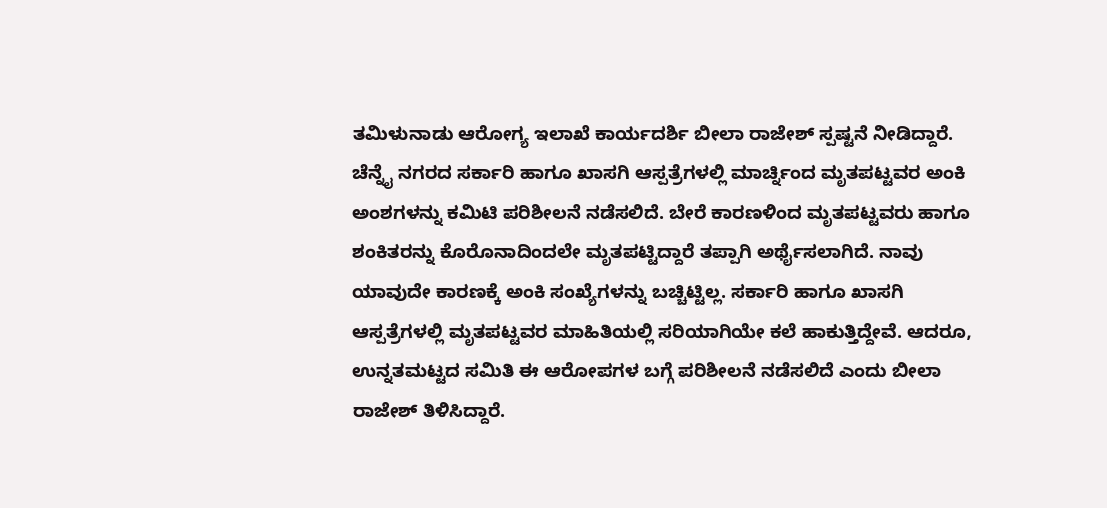ತಮಿಳುನಾಡು ಆರೋಗ್ಯ ಇಲಾಖೆ ಕಾರ್ಯದರ್ಶಿ ಬೀಲಾ ರಾಜೇಶ್ ಸ್ಪಷ್ಟನೆ ನೀಡಿದ್ದಾರೆ.
ಚೆನ್ನೈ ನಗರದ ಸರ್ಕಾರಿ ಹಾಗೂ ಖಾಸಗಿ ಆಸ್ಪತ್ರೆಗಳಲ್ಲಿ ಮಾರ್ಚ್ನಿಂದ ಮೃತಪಟ್ಟವರ ಅಂಕಿ ಅಂಶಗಳನ್ನು ಕಮಿಟಿ ಪರಿಶೀಲನೆ ನಡೆಸಲಿದೆ. ಬೇರೆ ಕಾರಣಳಿಂದ ಮೃತಪಟ್ಟವರು ಹಾಗೂ ಶಂಕಿತರನ್ನು ಕೊರೊನಾದಿಂದಲೇ ಮೃತಪಟ್ಟಿದ್ದಾರೆ ತಪ್ಪಾಗಿ ಅರ್ಥೈಸಲಾಗಿದೆ. ನಾವು ಯಾವುದೇ ಕಾರಣಕ್ಕೆ ಅಂಕಿ ಸಂಖ್ಯೆಗಳನ್ನು ಬಚ್ಚಿಟ್ಟಿಲ್ಲ. ಸರ್ಕಾರಿ ಹಾಗೂ ಖಾಸಗಿ ಆಸ್ಪತ್ರೆಗಳಲ್ಲಿ ಮೃತಪಟ್ಟವರ ಮಾಹಿತಿಯಲ್ಲಿ ಸರಿಯಾಗಿಯೇ ಕಲೆ ಹಾಕುತ್ತಿದ್ದೇವೆ. ಆದರೂ, ಉನ್ನತಮಟ್ಟದ ಸಮಿತಿ ಈ ಆರೋಪಗಳ ಬಗ್ಗೆ ಪರಿಶೀಲನೆ ನಡೆಸಲಿದೆ ಎಂದು ಬೀಲಾ ರಾಜೇಶ್ ತಿಳಿಸಿದ್ದಾರೆ.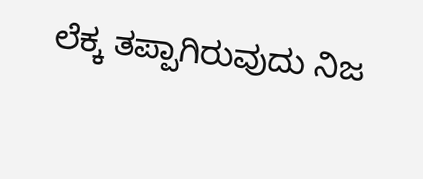ಲೆಕ್ಕ ತಪ್ಪಾಗಿರುವುದು ನಿಜ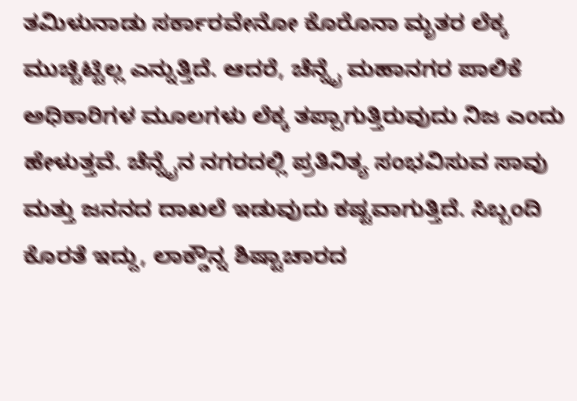ತಮಿಳುನಾಡು ಸರ್ಕಾರವೇನೋ ಕೊರೊನಾ ಮೃತರ ಲೆಕ್ಕ ಮುಚ್ಚಿಟ್ಟಿಲ್ಲ ಎನ್ನುತ್ತಿದೆ. ಆದರೆ, ಚೆನ್ನೈ ಮಹಾನಗರ ಪಾಲಿಕೆ ಅಧಿಕಾರಿಗಳ ಮೂಲಗಳು ಲೆಕ್ಕ ತಪ್ಪಾಗುತ್ತಿರುವುದು ನಿಜ ಎಂದು ಹೇಳುತ್ತವೆ. ಚೆನ್ನೈನ ನಗರದಲ್ಲಿ ಪ್ರತಿನಿತ್ಯ ಸಂಭವಿಸುವ ಸಾವು ಮತ್ತು ಜನನದ ದಾಖಲೆ ಇಡುವುದು ಕಷ್ಟವಾಗುತ್ತಿದೆ. ಸಿಬ್ಬಂದಿ ಕೊರತೆ ಇದ್ದು, ಲಾಕ್ಡೌನ್ನ ಶಿಷ್ಟಾಚಾರದ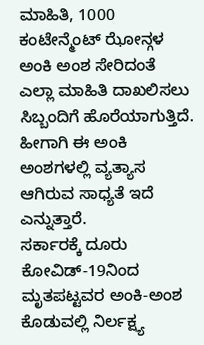ಮಾಹಿತಿ, 1000 ಕಂಟೇನ್ಮೆಂಟ್ ಝೋನ್ಗಳ ಅಂಕಿ ಅಂಶ ಸೇರಿದಂತೆ ಎಲ್ಲಾ ಮಾಹಿತಿ ದಾಖಲಿಸಲು ಸಿಬ್ಬಂದಿಗೆ ಹೊರೆಯಾಗುತ್ತಿದೆ. ಹೀಗಾಗಿ ಈ ಅಂಕಿ ಅಂಶಗಳಲ್ಲಿ ವ್ಯತ್ಯಾಸ ಆಗಿರುವ ಸಾಧ್ಯತೆ ಇದೆ ಎನ್ನುತ್ತಾರೆ.
ಸರ್ಕಾರಕ್ಕೆ ದೂರು
ಕೋವಿಡ್-19ನಿಂದ ಮೃತಪಟ್ಟವರ ಅಂಕಿ-ಅಂಶ ಕೊಡುವಲ್ಲಿ ನಿರ್ಲಕ್ಷ್ಯ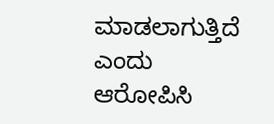ಮಾಡಲಾಗುತ್ತಿದೆ ಎಂದು ಆರೋಪಿಸಿ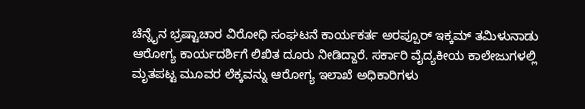ಚೆನ್ನೈನ ಭ್ರಷ್ಟಾಚಾರ ವಿರೋಧಿ ಸಂಘಟನೆ ಕಾರ್ಯಕರ್ತ ಅರಪ್ಪೂರ್ ಇಕ್ಕಮ್ ತಮಿಳುನಾಡು ಆರೋಗ್ಯ ಕಾರ್ಯದರ್ಶಿಗೆ ಲಿಖಿತ ದೂರು ನೀಡಿದ್ದಾರೆ. ಸರ್ಕಾರಿ ವೈದ್ಯಕೀಯ ಕಾಲೇಜುಗಳಲ್ಲಿ ಮೃತಪಟ್ಟ ಮೂವರ ಲೆಕ್ಕವನ್ನು ಆರೋಗ್ಯ ಇಲಾಖೆ ಅಧಿಕಾರಿಗಳು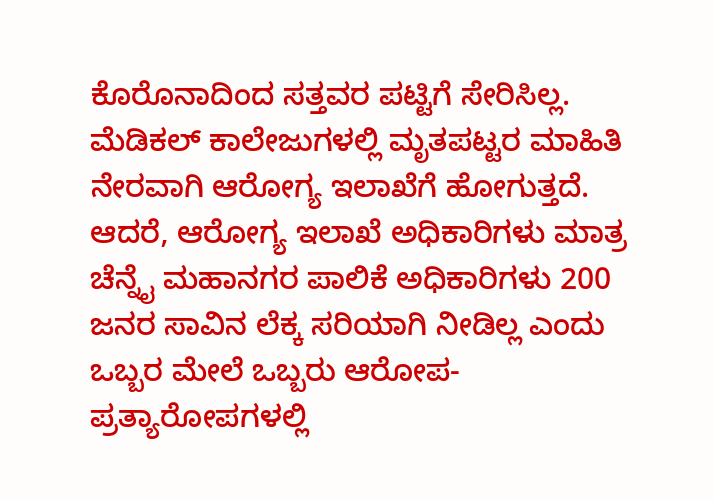ಕೊರೊನಾದಿಂದ ಸತ್ತವರ ಪಟ್ಟಿಗೆ ಸೇರಿಸಿಲ್ಲ. ಮೆಡಿಕಲ್ ಕಾಲೇಜುಗಳಲ್ಲಿ ಮೃತಪಟ್ಟರ ಮಾಹಿತಿ ನೇರವಾಗಿ ಆರೋಗ್ಯ ಇಲಾಖೆಗೆ ಹೋಗುತ್ತದೆ. ಆದರೆ, ಆರೋಗ್ಯ ಇಲಾಖೆ ಅಧಿಕಾರಿಗಳು ಮಾತ್ರ ಚೆನ್ನೈ ಮಹಾನಗರ ಪಾಲಿಕೆ ಅಧಿಕಾರಿಗಳು 200 ಜನರ ಸಾವಿನ ಲೆಕ್ಕ ಸರಿಯಾಗಿ ನೀಡಿಲ್ಲ ಎಂದು ಒಬ್ಬರ ಮೇಲೆ ಒಬ್ಬರು ಆರೋಪ-ಪ್ರತ್ಯಾರೋಪಗಳಲ್ಲಿ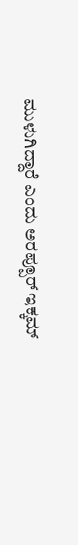ಮುಳುಗಿದ್ದಾರೆ ಎಂದು ಅರಪ್ಪೂರ್ ಇಕ್ಕಮ್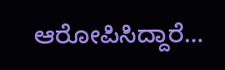ಆರೋಪಿಸಿದ್ದಾರೆ…